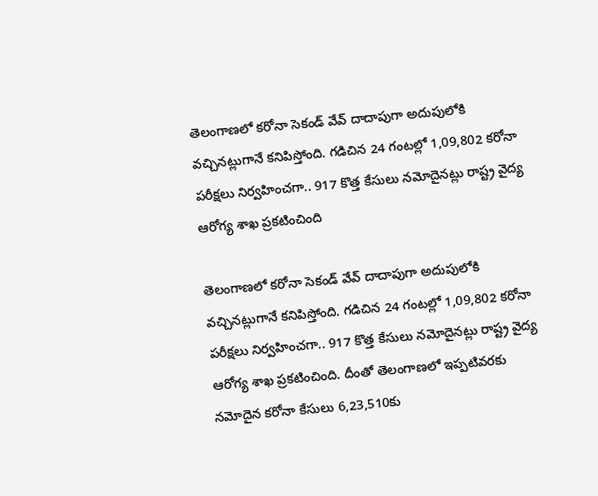తెలంగాణలో కరోనా సెకండ్ వేవ్ దాదాపుగా అదుపులోకి వచ్చినట్లుగానే కనిపిస్తోంది. గడిచిన 24 గంటల్లో 1,09,802 కరోనా పరీక్షలు నిర్వహించగా.. 917 కొత్త కేసులు నమోదైనట్లు రాష్ట్ర వైద్య ఆరోగ్య శాఖ ప్రకటించింది

తెలంగాణలో కరోనా సెకండ్ వేవ్ దాదాపుగా అదుపులోకి వచ్చినట్లుగానే కనిపిస్తోంది. గడిచిన 24 గంటల్లో 1,09,802 కరోనా పరీక్షలు నిర్వహించగా.. 917 కొత్త కేసులు నమోదైనట్లు రాష్ట్ర వైద్య ఆరోగ్య శాఖ ప్రకటించింది. దీంతో తెలంగాణలో ఇప్పటివరకు నమోదైన కరోనా కేసులు 6,23,510కు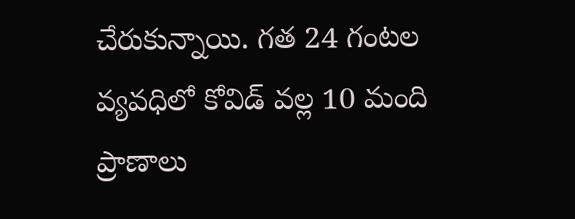చేరుకున్నాయి. గత 24 గంటల వ్యవధిలో కోవిడ్ వల్ల 10 మంది ప్రాణాలు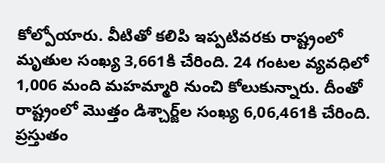కోల్పోయారు. వీటితో కలిపి ఇప్పటివరకు రాష్ట్రంలో మృతుల సంఖ్య 3,661కి చేరింది. 24 గంటల వ్యవధిలో 1,006 మంది మహమ్మారి నుంచి కోలుకున్నారు. దీంతో రాష్ట్రంలో మొత్తం డిశ్చార్జ్‌ల సంఖ్య 6,06,461కి చేరింది. ప్రస్తుతం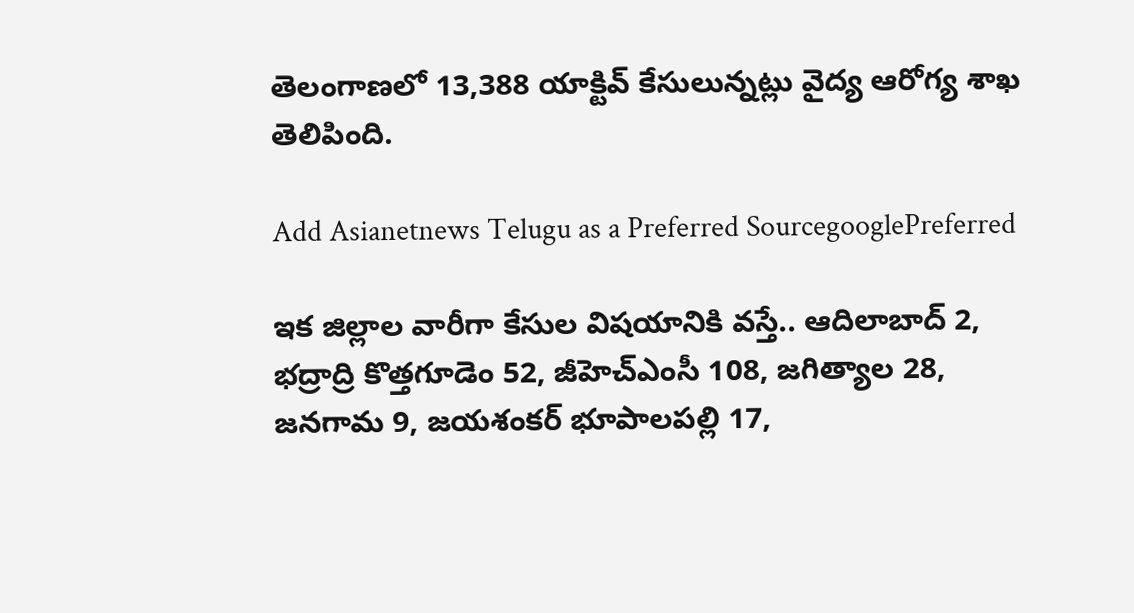తెలంగాణలో 13,388 యాక్టివ్‌ కేసులున్నట్లు వైద్య ఆరోగ్య శాఖ తెలిపింది.

Add Asianetnews Telugu as a Preferred SourcegooglePreferred

ఇక జిల్లాల వారీగా కేసుల విషయానికి వస్తే.. ఆదిలాబాద్ 2, భద్రాద్రి కొత్తగూడెం 52, జీహెచ్ఎంసీ 108, జగిత్యాల 28, జనగామ 9, జయశంకర్ భూపాలపల్లి 17,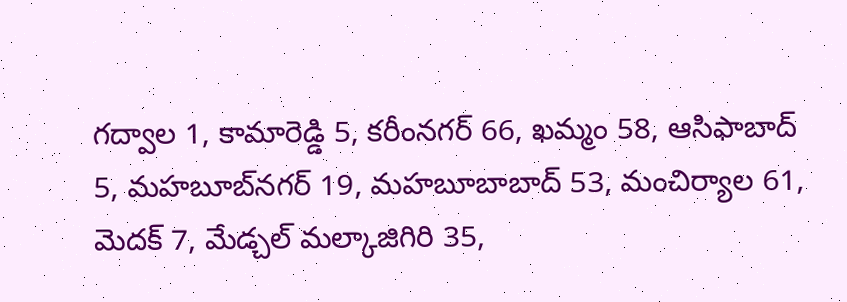గద్వాల 1, కామారెడ్డి 5, కరీంనగర్ 66, ఖమ్మం 58, ఆసిఫాబాద్ 5, మహబూబ్‌నగర్ 19, మహబూబాబాద్ 53, మంచిర్యాల 61, మెదక్ 7, మేడ్చల్ మల్కాజిగిరి 35,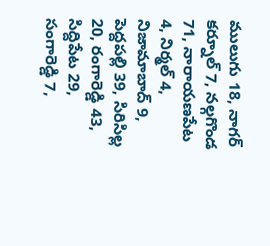ములుగు 18, నాగర్ కర్నూల్ 7, నల్గగొండ 71, నారాయణపేట 4, నిర్మల్ 4, నిజామాబాద్ 9, పెద్దపల్లి 39, సిరిసిల్ల 20, రంగారెడ్డి 43, సిద్దిపేట 29, సంగారెడ్డి 7,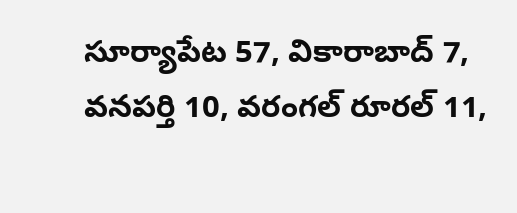సూర్యాపేట 57, వికారాబాద్ 7, వనపర్తి 10, వరంగల్ రూరల్ 11,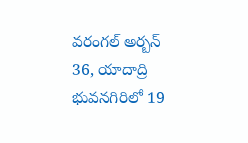వరంగల్ అర్బన్ 36, యాదాద్రి భువనగిరిలో 19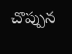చొప్పున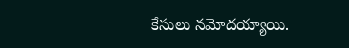కేసులు నమోదయ్యాయి.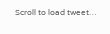Scroll to load tweet…